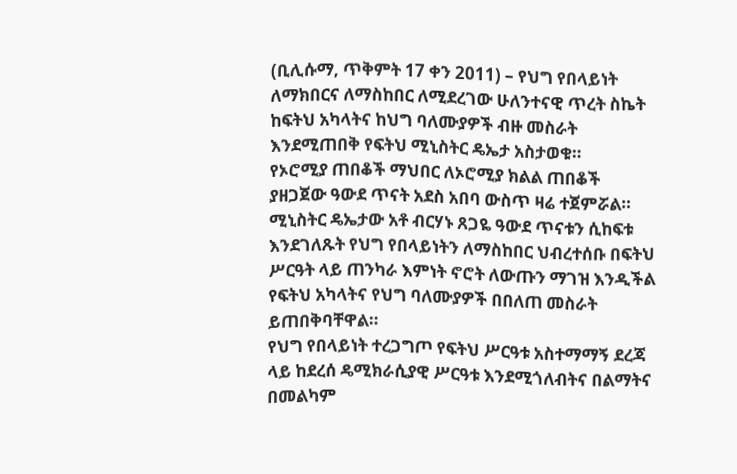(ቢሊሱማ, ጥቅምት 17 ቀን 2011) – የህግ የበላይነት ለማክበርና ለማስከበር ለሚደረገው ሁለንተናዊ ጥረት ስኬት ከፍትህ አካላትና ከህግ ባለሙያዎች ብዙ መስራት እንደሚጠበቅ የፍትህ ሚኒስትር ዴኤታ አስታወቁ።
የኦሮሚያ ጠበቆች ማህበር ለኦሮሚያ ክልል ጠበቆች ያዘጋጀው ዓውደ ጥናት አደስ አበባ ውስጥ ዛሬ ተጀምሯል።
ሚኒስትር ዴኤታው አቶ ብርሃኑ ጸጋዬ ዓውደ ጥናቱን ሲከፍቱ እንደገለጹት የህግ የበላይነትን ለማስከበር ህብረተሰቡ በፍትህ ሥርዓት ላይ ጠንካራ እምነት ኖሮት ለውጡን ማገዝ እንዲችል የፍትህ አካላትና የህግ ባለሙያዎች በበለጠ መስራት ይጠበቅባቸዋል።
የህግ የበላይነት ተረጋግጦ የፍትህ ሥርዓቱ አስተማማኝ ደረጃ ላይ ከደረሰ ዴሚክራሲያዊ ሥርዓቱ እንደሚጎለብትና በልማትና በመልካም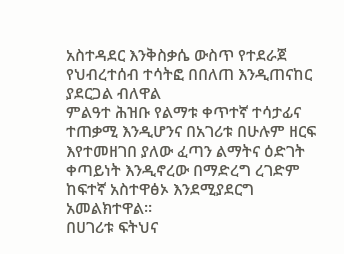አስተዳደር እንቅስቃሴ ውስጥ የተደራጀ የህብረተሰብ ተሳትፎ በበለጠ እንዲጠናከር ያደርጋል ብለዋል
ምልዓተ ሕዝቡ የልማቱ ቀጥተኛ ተሳታፊና ተጠቃሚ እንዲሆንና በአገሪቱ በሁሉም ዘርፍ እየተመዘገበ ያለው ፈጣን ልማትና ዕድገት ቀጣይነት እንዲኖረው በማድረግ ረገድም ከፍተኛ አስተዋፅኦ እንደሚያደርግ አመልክተዋል።
በሀገሪቱ ፍትህና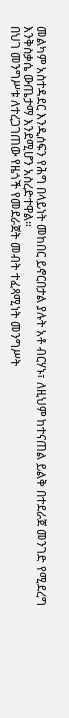መልካም አስተዳደር እንዲሰፍን የሕግ በላይነት መከበር ይኖርበታል ያሉት አቶ ብርሃኑ፣ ለዚህም ከተናጠል ይልቅ በተደራጀ መንገድ የሚደረግ እንቅስቃሴ ውጤታማ እንደሚሆን አስረድተዋል።
በህገ መንግሥቱ ለተረጋገጠው የዜጎች የመደራጀት መብት ተፈጻሚነት መንግሥት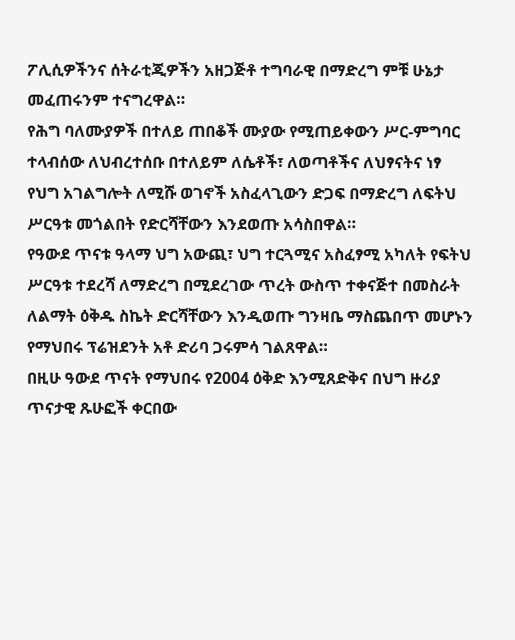ፖሊሲዎችንና ሰትራቲጂዎችን አዘጋጅቶ ተግባራዊ በማድረግ ምቹ ሁኔታ መፈጠሩንም ተናግረዋል።
የሕግ ባለሙያዎች በተለይ ጠበቆች ሙያው የሚጠይቀውን ሥር-ምግባር ተላብሰው ለህብረተሰቡ በተለይም ለሴቶች፣ ለወጣቶችና ለህፃናትና ነፃ የህግ አገልግሎት ለሚሹ ወገኖች አስፈላጊውን ድጋፍ በማድረግ ለፍትህ ሥርዓቱ መጎልበት የድርሻቸውን እንደወጡ አሳስበዋል።
የዓውደ ጥናቱ ዓላማ ህግ አውጪ፣ ህግ ተርጓሚና አስፈፃሚ አካለት የፍትህ ሥርዓቱ ተደረሻ ለማድረግ በሚደረገው ጥረት ውስጥ ተቀናጅተ በመስራት ለልማት ዕቅዱ ስኬት ድርሻቸውን እንዲወጡ ግንዛቤ ማስጨበጥ መሆኑን የማህበሩ ፕሬዝደንት አቶ ድሪባ ጋሩምሳ ገልጸዋል።
በዚሁ ዓውደ ጥናት የማህበሩ የ2004 ዕቅድ እንሚጸድቅና በህግ ዙሪያ ጥናታዊ ጹሁፎች ቀርበው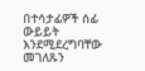በተሳታፊዎች ሰፊ ውይይት እንደሚደረግባቸው መገለጹን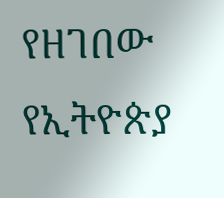የዘገበው የኢትዮጵያ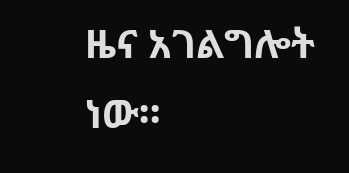ዜና አገልግሎት ነው።